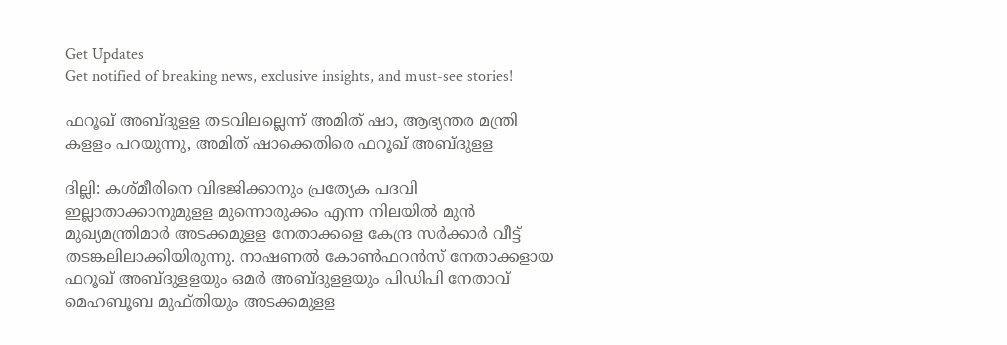Get Updates
Get notified of breaking news, exclusive insights, and must-see stories!

ഫറൂഖ് അബ്ദുളള തടവിലല്ലെന്ന് അമിത് ഷാ, ആഭ്യന്തര മന്ത്രി കളളം പറയുന്നു, അമിത് ഷാക്കെതിരെ ഫറൂഖ് അബ്ദുളള

ദില്ലി: കശ്മീരിനെ വിഭജിക്കാനും പ്രത്യേക പദവി ഇല്ലാതാക്കാനുമുളള മുന്നൊരുക്കം എന്ന നിലയില്‍ മുന്‍ മുഖ്യമന്ത്രിമാര്‍ അടക്കമുളള നേതാക്കളെ കേന്ദ്ര സര്‍ക്കാര്‍ വീട്ട് തടങ്കലിലാക്കിയിരുന്നു. നാഷണല്‍ കോണ്‍ഫറന്‍സ് നേതാക്കളായ ഫറൂഖ് അബ്ദുളളയും ഒമര്‍ അബ്ദുളളയും പിഡിപി നേതാവ് മെഹബൂബ മുഫ്തിയും അടക്കമുളള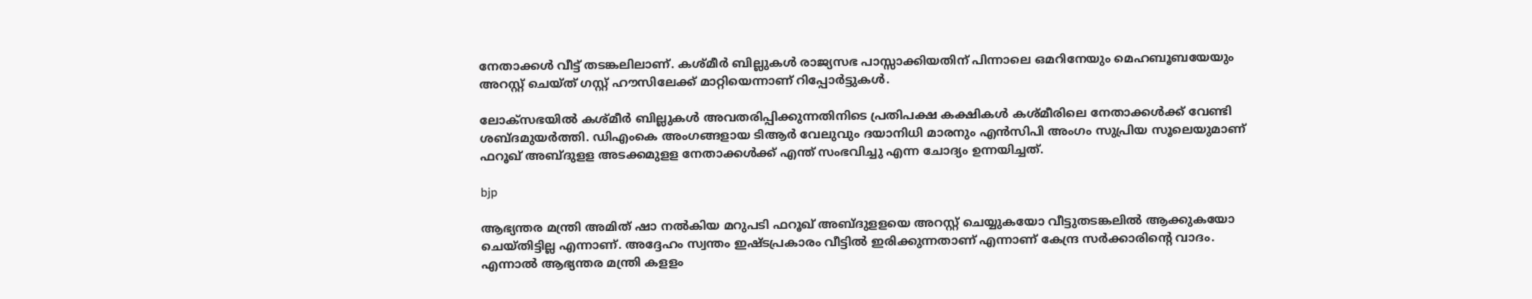നേതാക്കള്‍ വീട്ട് തടങ്കലിലാണ്. കശ്മീര്‍ ബില്ലുകള്‍ രാജ്യസഭ പാസ്സാക്കിയതിന് പിന്നാലെ ഒമറിനേയും മെഹബൂബയേയും അറസ്റ്റ് ചെയ്ത് ഗസ്റ്റ് ഹൗസിലേക്ക് മാറ്റിയെന്നാണ് റിപ്പോര്‍ട്ടുകള്‍.

ലോക്‌സഭയില്‍ കശ്മീര്‍ ബില്ലുകള്‍ അവതരിപ്പിക്കുന്നതിനിടെ പ്രതിപക്ഷ കക്ഷികള്‍ കശ്മീരിലെ നേതാക്കള്‍ക്ക് വേണ്ടി ശബ്ദമുയര്‍ത്തി. ഡിഎംകെ അംഗങ്ങളായ ടിആര്‍ വേലുവും ദയാനിധി മാരനും എന്‍സിപി അംഗം സുപ്രിയ സൂലെയുമാണ് ഫറൂഖ് അബ്ദുളള അടക്കമുളള നേതാക്കള്‍ക്ക് എന്ത് സംഭവിച്ചു എന്ന ചോദ്യം ഉന്നയിച്ചത്.

bjp

ആഭ്യന്തര മന്ത്രി അമിത് ഷാ നല്‍കിയ മറുപടി ഫറൂഖ് അബ്ദുളളയെ അറസ്റ്റ് ചെയ്യുകയോ വീട്ടുതടങ്കലില്‍ ആക്കുകയോ ചെയ്തിട്ടില്ല എന്നാണ്. അദ്ദേഹം സ്വന്തം ഇഷ്ടപ്രകാരം വീട്ടില്‍ ഇരിക്കുന്നതാണ് എന്നാണ് കേന്ദ്ര സര്‍ക്കാരിന്റെ വാദം. എന്നാല്‍ ആഭ്യന്തര മന്ത്രി കളളം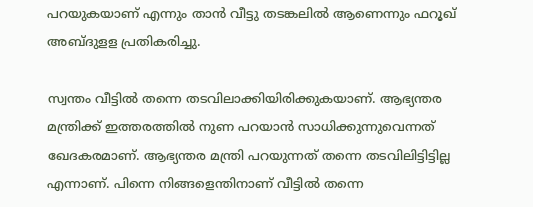പറയുകയാണ് എന്നും താന്‍ വീട്ടു തടങ്കലില്‍ ആണെന്നും ഫറൂഖ് അബ്ദുളള പ്രതികരിച്ചു.

സ്വന്തം വീട്ടില്‍ തന്നെ തടവിലാക്കിയിരിക്കുകയാണ്. ആഭ്യന്തര മന്ത്രിക്ക് ഇത്തരത്തില്‍ നുണ പറയാന്‍ സാധിക്കുന്നുവെന്നത് ഖേദകരമാണ്. ആഭ്യന്തര മന്ത്രി പറയുന്നത് തന്നെ തടവിലിട്ടിട്ടില്ല എന്നാണ്. പിന്നെ നിങ്ങളെന്തിനാണ് വീട്ടില്‍ തന്നെ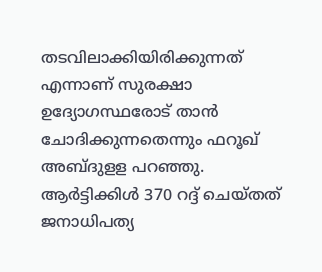തടവിലാക്കിയിരിക്കുന്നത് എന്നാണ് സുരക്ഷാ ഉദ്യോഗസ്ഥരോട് താന്‍ ചോദിക്കുന്നതെന്നും ഫറൂഖ് അബ്ദുളള പറഞ്ഞു. ആര്‍ട്ടിക്കിള്‍ 370 റദ്ദ് ചെയ്തത് ജനാധിപത്യ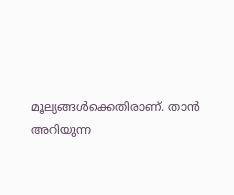മൂല്യങ്ങള്‍ക്കെതിരാണ്. താന്‍ അറിയുന്ന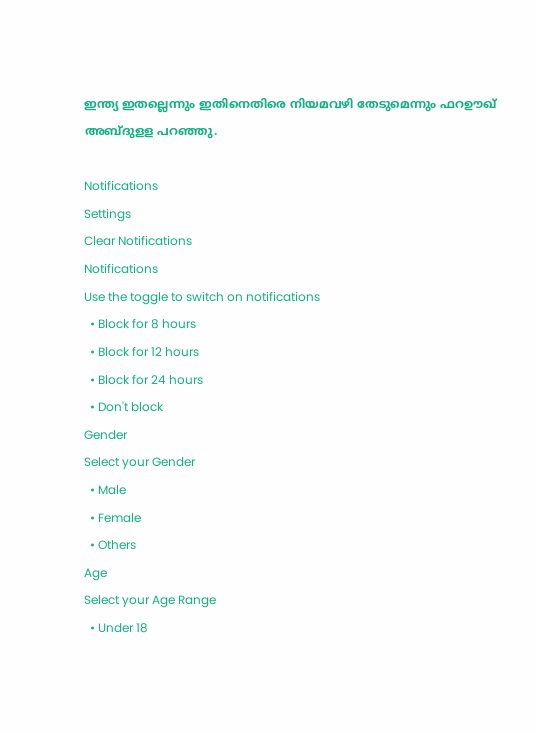ഇന്ത്യ ഇതല്ലെന്നും ഇതിനെതിരെ നിയമവഴി തേടുമെന്നും ഫറഊഖ് അബ്ദുളള പറഞ്ഞു.

Notifications
Settings
Clear Notifications
Notifications
Use the toggle to switch on notifications
  • Block for 8 hours
  • Block for 12 hours
  • Block for 24 hours
  • Don't block
Gender
Select your Gender
  • Male
  • Female
  • Others
Age
Select your Age Range
  • Under 18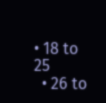• 18 to 25
  • 26 to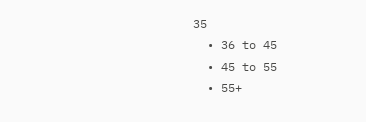35
  • 36 to 45
  • 45 to 55
  • 55+